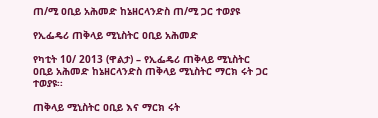ጠ/ሚ ዐቢይ አሕመድ ከኔዘርላንድስ ጠ/ሚ ጋር ተወያዩ

የኢፌዴሪ ጠቅላይ ሚኒስትር ዐቢይ አሕመድ

የካቲት 10/ 2013 (ዋልታ) – የኢፌዴሪ ጠቅላይ ሚኒስትር ዐቢይ አሕመድ ከኔዘርላንድስ ጠቅላይ ሚኒስትር ማርክ ሩት ጋር ተወያዩ፡፡

ጠቅላይ ሚኒስትር ዐቢይ እና ማርክ ሩት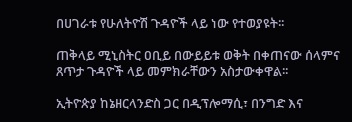በሀገራቱ የሁለትዮሽ ጉዳዮች ላይ ነው የተወያዩት፡፡

ጠቅላይ ሚኒስትር ዐቢይ በውይይቱ ወቅት በቀጠናው ሰላምና ጸጥታ ጉዳዮች ላይ መምክራቸውን አስታውቀዋል፡፡

ኢትዮጵያ ከኔዘርላንድስ ጋር በዲፕሎማሲ፣ በንግድ እና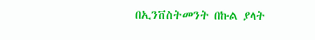በኢንቨስትመንት በኩል ያላት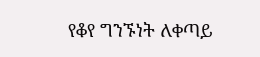የቆየ ግንኙነት ለቀጣይ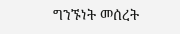ግንኙነት መሰረት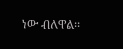ነው ብለዋል፡፡